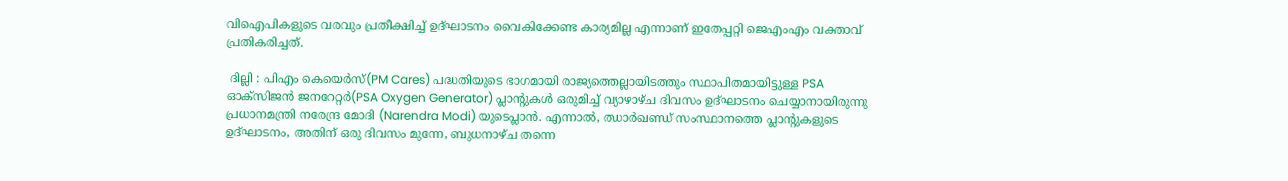വിഐപികളുടെ വരവും പ്രതീക്ഷിച്ച് ഉദ്‌ഘാടനം വൈകിക്കേണ്ട കാര്യമില്ല എന്നാണ് ഇതേപ്പറ്റി ജെഎംഎം വക്താവ് പ്രതികരിച്ചത്.

 ദില്ലി : പിഎം കെയെർസ്(PM Cares) പദ്ധതിയുടെ ഭാഗമായി രാജ്യത്തെല്ലായിടത്തും സ്ഥാപിതമായിട്ടുള്ള PSA ഓക്സിജൻ ജനറേറ്റർ(PSA Oxygen Generator) പ്ലാന്റുകൾ ഒരുമിച്ച് വ്യാഴാഴ്ച ദിവസം ഉദ്‌ഘാടനം ചെയ്യാനായിരുന്നു പ്രധാനമന്ത്രി നരേന്ദ്ര മോദി (Narendra Modi) യുടെപ്ലാൻ. എന്നാൽ, ഝാർഖണ്ഡ് സംസ്ഥാനത്തെ പ്ലാന്റുകളുടെ ഉദ്‌ഘാടനം, അതിന് ഒരു ദിവസം മുന്നേ, ബുധനാഴ്ച തന്നെ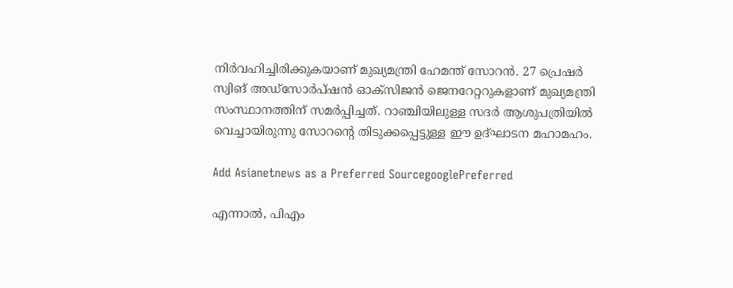നിർവഹിച്ചിരിക്കുകയാണ് മുഖ്യമന്ത്രി ഹേമന്ത് സോറൻ. 27 പ്രെഷർ സ്വിങ് അഡ്സോർപ്‌ഷൻ ഓക്സിജൻ ജെനറേറ്ററുകളാണ് മുഖ്യമന്ത്രി സംസ്ഥാനത്തിന് സമർപ്പിച്ചത്. റാഞ്ചിയിലുള്ള സദർ ആശുപത്രിയിൽ വെച്ചായിരുന്നു സോറന്റെ തിടുക്കപ്പെട്ടുള്ള ഈ ഉദ്‌ഘാടന മഹാമഹം.

Add Asianetnews as a Preferred SourcegooglePreferred

എന്നാൽ, പിഎം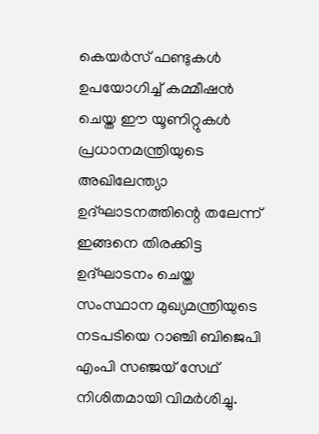കെയർസ് ഫണ്ടുകൾ ഉപയോഗിച്ച് കമ്മീഷൻ ചെയ്ത ഈ യൂണിറ്റുകൾ പ്രധാനമന്ത്രിയുടെ അഖിലേന്ത്യാ ഉദ്‌ഘാടനത്തിന്റെ തലേന്ന് ഇങ്ങനെ തിരക്കിട്ട ഉദ്‌ഘാടനം ചെയ്ത സംസ്ഥാന മുഖ്യമന്ത്രിയുടെ നടപടിയെ റാഞ്ചി ബിജെപി എംപി സഞ്ജയ് സേഥ് നിശിതമായി വിമർശിച്ചു.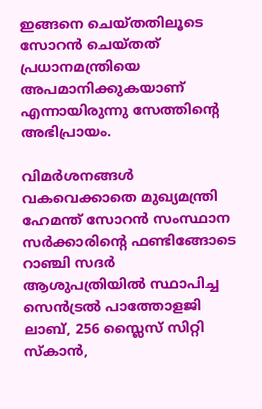ഇങ്ങനെ ചെയ്തതിലൂടെ സോറൻ ചെയ്തത് പ്രധാനമന്ത്രിയെ അപമാനിക്കുകയാണ് എന്നായിരുന്നു സേത്തിന്റെ അഭിപ്രായം.

വിമർശനങ്ങൾ വകവെക്കാതെ മുഖ്യമന്ത്രി ഹേമന്ത് സോറൻ സംസ്ഥാന സർക്കാരിന്റെ ഫണ്ടിങ്ങോടെ റാഞ്ചി സദർ ആശുപത്രിയിൽ സ്ഥാപിച്ച സെൻട്രൽ പാത്തോളജി ലാബ്, 256 സ്ലൈസ് സിറ്റി സ്കാൻ,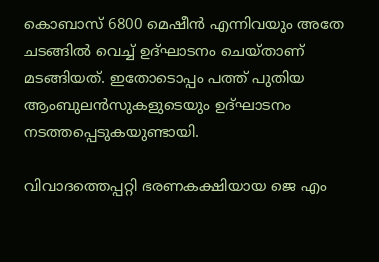കൊബാസ് 6800 മെഷീൻ എന്നിവയും അതേ ചടങ്ങിൽ വെച്ച് ഉദ്‌ഘാടനം ചെയ്താണ് മടങ്ങിയത്. ഇതോടൊപ്പം പത്ത് പുതിയ ആംബുലൻസുകളുടെയും ഉദ്ഘാടനം നടത്തപ്പെടുകയുണ്ടായി.

വിവാദത്തെപ്പറ്റി ഭരണകക്ഷിയായ ജെ എം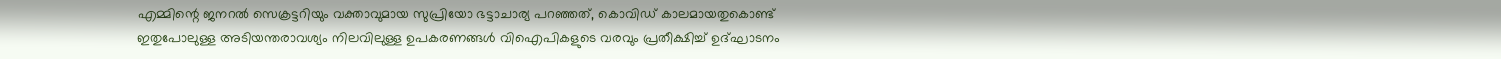എമ്മിന്റെ ജനറൽ സെക്രട്ടറിയും വക്താവുമായ സുപ്രിയോ ഭട്ടാചാര്യ പറഞ്ഞത്, കൊവിഡ് കാലമായതുകൊണ്ട് ഇതുപോലുള്ള അടിയന്തരാവശ്യം നിലവിലുള്ള ഉപകരണങ്ങൾ വിഐപികളുടെ വരവും പ്രതീക്ഷിച്ച് ഉദ്‌ഘാടനം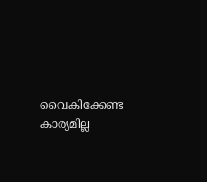വൈകിക്കേണ്ട കാര്യമില്ല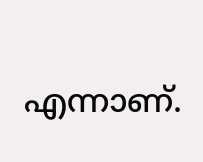എന്നാണ്.